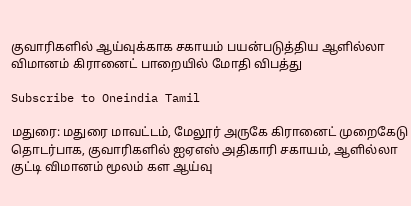குவாரிகளில் ஆய்வுக்காக சகாயம் பயன்படுத்திய ஆளில்லா விமானம் கிரானைட் பாறையில் மோதி விபத்து

Subscribe to Oneindia Tamil

மதுரை: மதுரை மாவட்டம், மேலூர் அருகே கிரானைட் முறைகேடு தொடர்பாக, குவாரிகளில் ஐஏஎஸ் அதிகாரி சகாயம், ஆளில்லா குட்டி விமானம் மூலம் கள ஆய்வு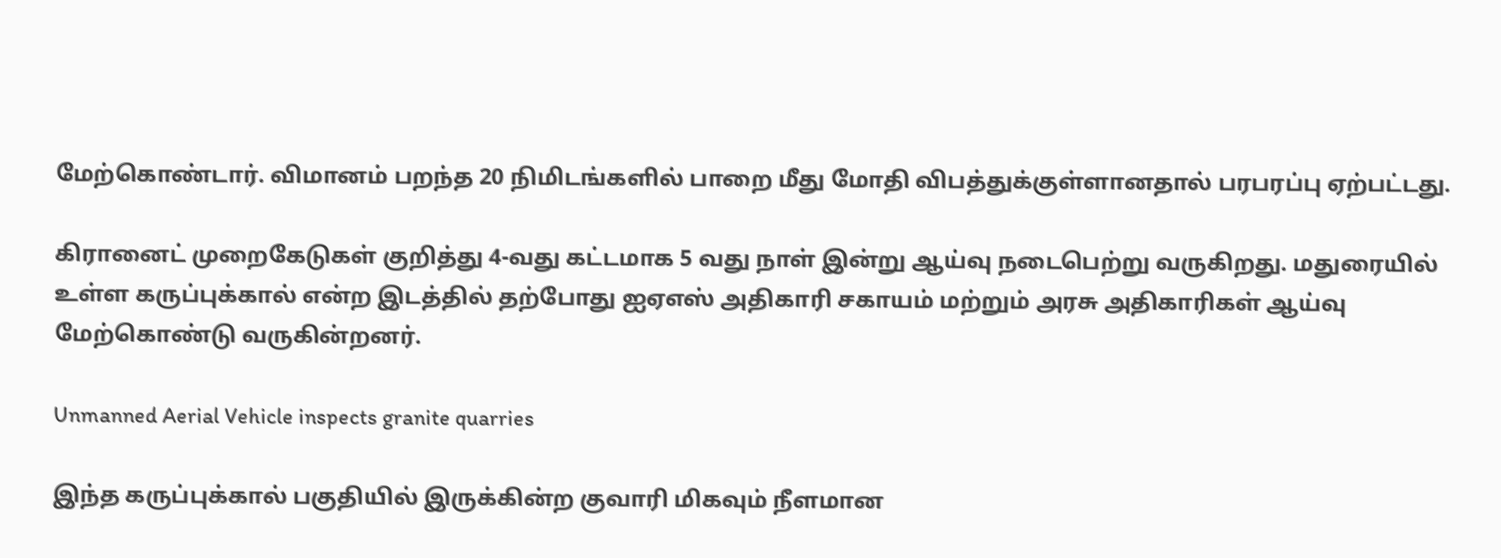மேற்கொண்டார். விமானம் பறந்த 20 நிமிடங்களில் பாறை மீது மோதி விபத்துக்குள்ளானதால் பரபரப்பு ஏற்பட்டது.

கிரானைட் முறைகேடுகள் குறித்து 4-வது கட்டமாக 5 வது நாள் இன்று ஆய்வு நடைபெற்று வருகிறது. மதுரையில் உள்ள கருப்புக்கால் என்ற இடத்தில் தற்போது ஐஏஎஸ் அதிகாரி சகாயம் மற்றும் அரசு அதிகாரிகள் ஆய்வு மேற்கொண்டு வருகின்றனர்.

Unmanned Aerial Vehicle inspects granite quarries

இந்த கருப்புக்கால் பகுதியில் இருக்கின்ற குவாரி மிகவும் நீளமான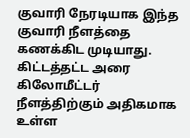குவாரி நேரடியாக இந்த குவாரி நீளத்தை கணக்கிட முடியாது. கிட்டத்தட்ட அரை கிலோமீட்டர் நீளத்திற்கும் அதிகமாக உள்ள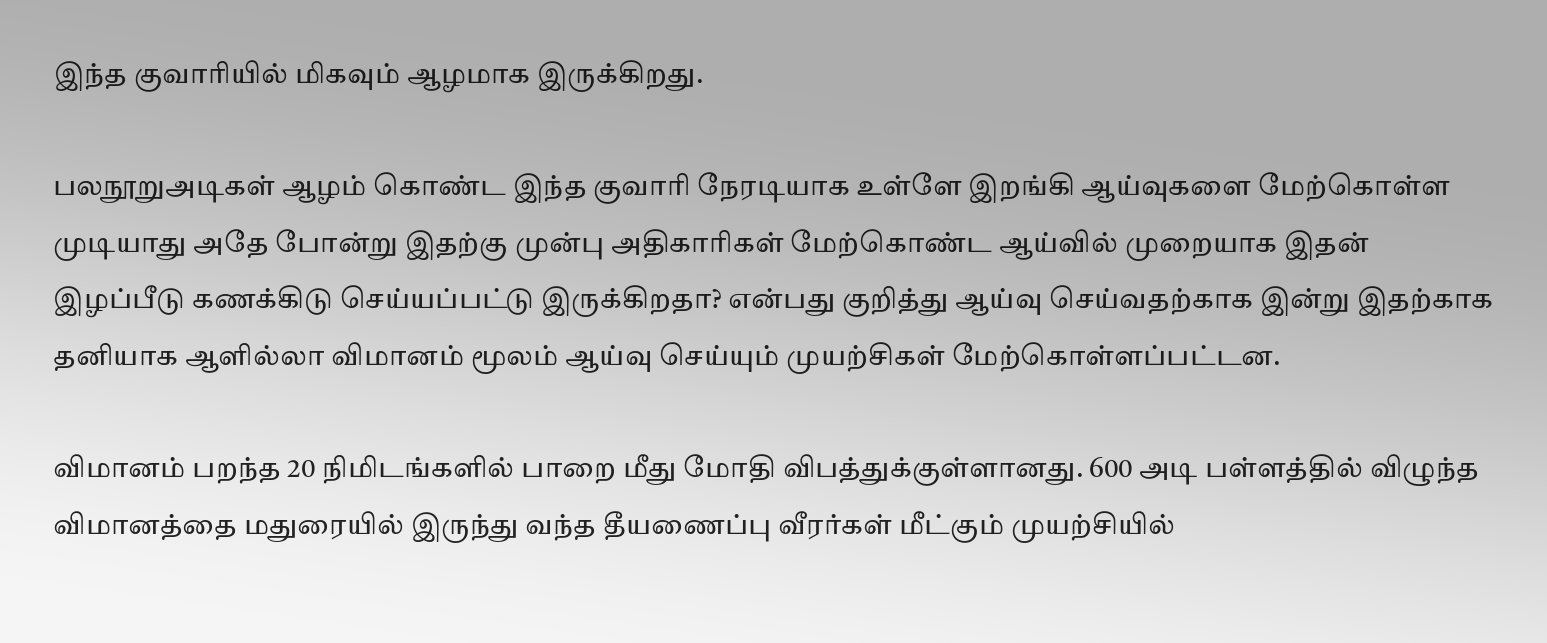இந்த குவாரியில் மிகவும் ஆழமாக இருக்கிறது.

பலநூறுஅடிகள் ஆழம் கொண்ட இந்த குவாரி நேரடியாக உள்ளே இறங்கி ஆய்வுகளை மேற்கொள்ள முடியாது அதே போன்று இதற்கு முன்பு அதிகாரிகள் மேற்கொண்ட ஆய்வில் முறையாக இதன் இழப்பீடு கணக்கிடு செய்யப்பட்டு இருக்கிறதா? என்பது குறித்து ஆய்வு செய்வதற்காக இன்று இதற்காக தனியாக ஆளில்லா விமானம் மூலம் ஆய்வு செய்யும் முயற்சிகள் மேற்கொள்ளப்பட்டன.

விமானம் பறந்த 20 நிமிடங்களில் பாறை மீது மோதி விபத்துக்குள்ளானது. 600 அடி பள்ளத்தில் விழுந்த விமானத்தை மதுரையில் இருந்து வந்த தீயணைப்பு வீரர்கள் மீட்கும் முயற்சியில்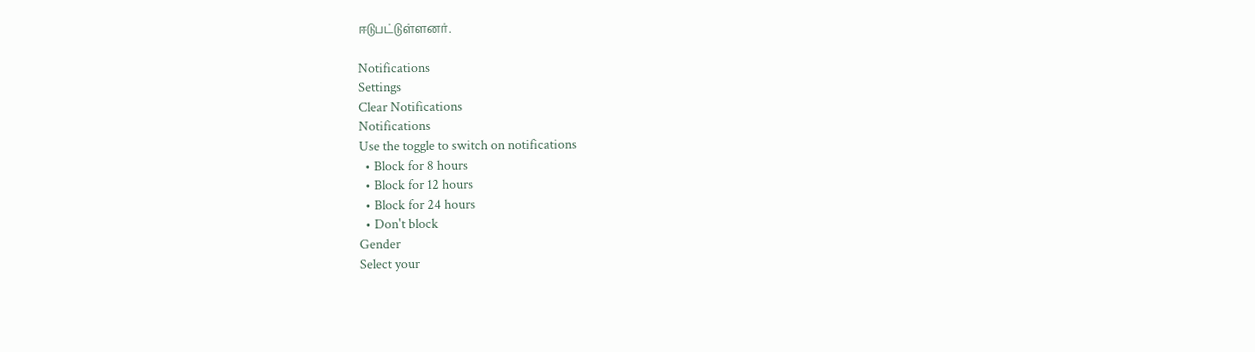ஈடுபட்டுள்ளனர்.

Notifications
Settings
Clear Notifications
Notifications
Use the toggle to switch on notifications
  • Block for 8 hours
  • Block for 12 hours
  • Block for 24 hours
  • Don't block
Gender
Select your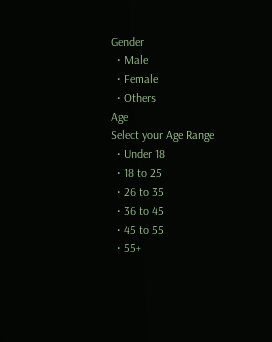Gender
  • Male
  • Female
  • Others
Age
Select your Age Range
  • Under 18
  • 18 to 25
  • 26 to 35
  • 36 to 45
  • 45 to 55
  • 55+